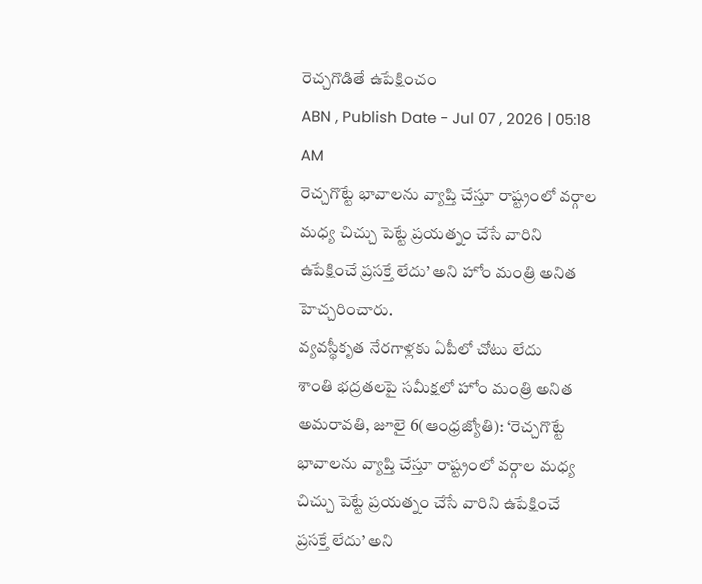రెచ్చగొడితే ఉపేక్షించం
ABN , Publish Date - Jul 07 , 2026 | 05:18 AM
రెచ్చగొట్టే భావాలను వ్యాప్తి చేస్తూ రాష్ట్రంలో వర్గాల మధ్య చిచ్చు పెట్టే ప్రయత్నం చేసే వారిని ఉపేక్షించే ప్రసక్తే లేదు’ అని హోం మంత్రి అనిత హెచ్చరించారు.
వ్యవస్థీకృత నేరగాళ్లకు ఏపీలో చోటు లేదు
శాంతి భద్రతలపై సమీక్షలో హోం మంత్రి అనిత
అమరావతి, జూలై 6(ఆంధ్రజ్యోతి): ‘రెచ్చగొట్టే భావాలను వ్యాప్తి చేస్తూ రాష్ట్రంలో వర్గాల మధ్య చిచ్చు పెట్టే ప్రయత్నం చేసే వారిని ఉపేక్షించే ప్రసక్తే లేదు’ అని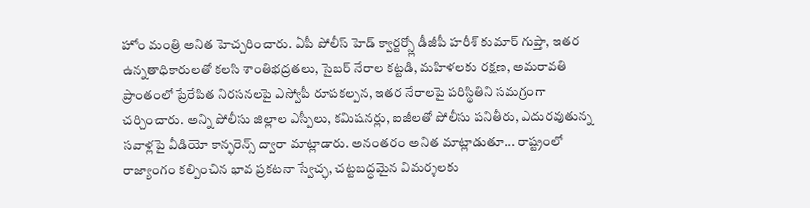హోం మంత్రి అనిత హెచ్చరించారు. ఏపీ పోలీస్ హెడ్ క్వార్టర్స్లో డీజీపీ హరీశ్ కుమార్ గుప్తా, ఇతర ఉన్నతాధికారులతో కలసి శాంతిభద్రతలు, సైబర్ నేరాల కట్టడి, మహిళలకు రక్షణ, అమరావతి ప్రాంతంలో ప్రేరేపిత నిరసనలపై ఎస్వోపీ రూపకల్పన, ఇతర నేరాలపై పరిస్థితిని సమగ్రంగా చర్చించారు. అన్ని పోలీసు జిల్లాల ఎస్పీలు, కమిషనర్లు, ఐజీలతో పోలీసు పనితీరు, ఎదురవుతున్న సవాళ్లపై వీడియో కాన్ఫరెన్స్ ద్వారా మాట్లాడారు. అనంతరం అనిత మాట్లాడుతూ... రాష్ట్రంలో రాజ్యాంగం కల్పించిన భావ ప్రకటనా స్వేచ్ఛ, చట్టబద్ధమైన విమర్శలకు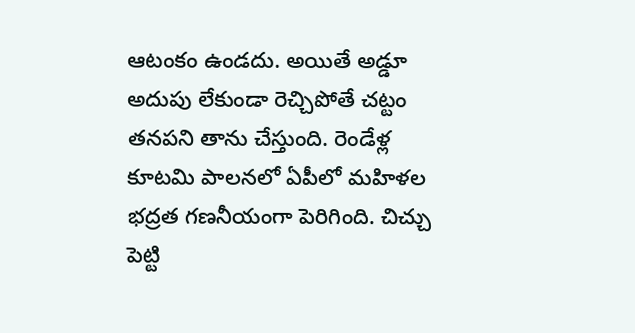ఆటంకం ఉండదు. అయితే అడ్డూ అదుపు లేకుండా రెచ్చిపోతే చట్టం తనపని తాను చేస్తుంది. రెండేళ్ల కూటమి పాలనలో ఏపీలో మహిళల భద్రత గణనీయంగా పెరిగింది. చిచ్చు పెట్టి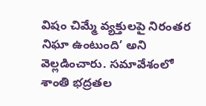విషం చిమ్మే వ్యక్తులపై నిరంతర నిఘా ఉంటుంది’ అని వెల్లడించారు. సమావేశంలో శాంతి భద్రతల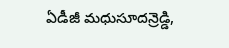ఏడీజీ మధుసూదన్రెడ్డి,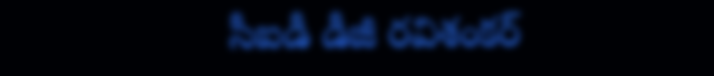సీఐడీ డీజీ రవిశంకర్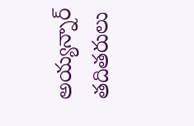అయ్యన్నార్ తదితరులు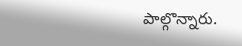పాల్గొన్నారు.